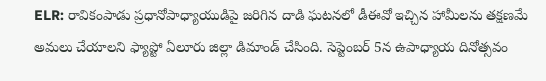ELR: రావికంపాడు ప్రధానోపాధ్యాయుడిపై జరిగిన దాడి ఘటనలో డీఈవో ఇచ్చిన హామీలను తక్షణమే అమలు చేయాలని ఫ్యాప్టో ఏలూరు జిల్లా డిమాండ్ చేసింది. సెప్టెంబర్ 5న ఉపాధ్యాయ దినోత్సవం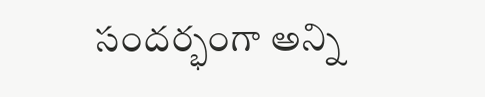సందర్భంగా అన్ని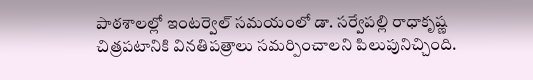పాఠశాలల్లో ఇంటర్వెల్ సమయంలో డా. సర్వేపల్లి రాధాకృష్ణ చిత్రపటానికి వినతిపత్రాలు సమర్పించాలని పిలుపునిచ్చింది.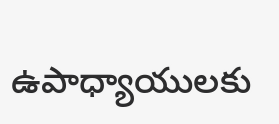ఉపాధ్యాయులకు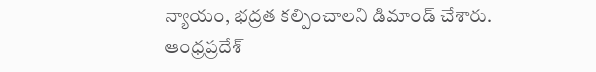న్యాయం, భద్రత కల్పించాలని డిమాండ్ చేశారు.
ఆంధ్రప్రదేశ్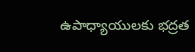ఉపాధ్యాయులకు భద్రత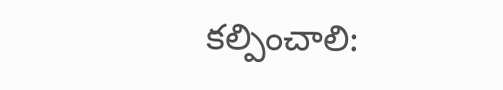కల్పించాలి: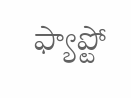ఫ్యాప్టో